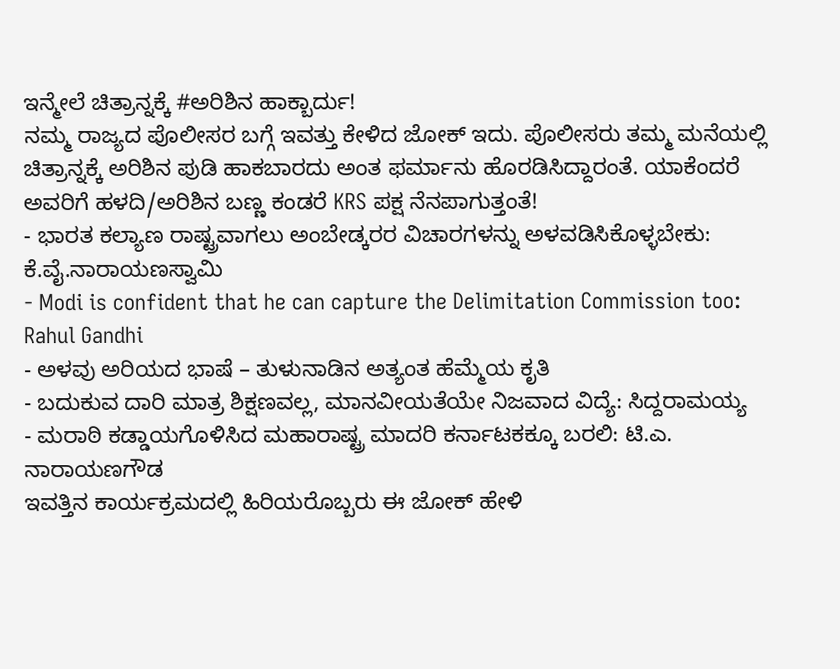ಇನ್ಮೇಲೆ ಚಿತ್ರಾನ್ನಕ್ಕೆ #ಅರಿಶಿನ ಹಾಕ್ಬಾರ್ದು!
ನಮ್ಮ ರಾಜ್ಯದ ಪೊಲೀಸರ ಬಗ್ಗೆ ಇವತ್ತು ಕೇಳಿದ ಜೋಕ್ ಇದು. ಪೊಲೀಸರು ತಮ್ಮ ಮನೆಯಲ್ಲಿ ಚಿತ್ರಾನ್ನಕ್ಕೆ ಅರಿಶಿನ ಪುಡಿ ಹಾಕಬಾರದು ಅಂತ ಫರ್ಮಾನು ಹೊರಡಿಸಿದ್ದಾರಂತೆ. ಯಾಕೆಂದರೆ ಅವರಿಗೆ ಹಳದಿ/ಅರಿಶಿನ ಬಣ್ಣ ಕಂಡರೆ KRS ಪಕ್ಷ ನೆನಪಾಗುತ್ತಂತೆ!
- ಭಾರತ ಕಲ್ಯಾಣ ರಾಷ್ಟ್ರವಾಗಲು ಅಂಬೇಡ್ಕರರ ವಿಚಾರಗಳನ್ನು ಅಳವಡಿಸಿಕೊಳ್ಳಬೇಕು: ಕೆ.ವೈ.ನಾರಾಯಣಸ್ವಾಮಿ
- Modi is confident that he can capture the Delimitation Commission too: Rahul Gandhi
- ಅಳವು ಅರಿಯದ ಭಾಷೆ – ತುಳುನಾಡಿನ ಅತ್ಯಂತ ಹೆಮ್ಮೆಯ ಕೃತಿ
- ಬದುಕುವ ದಾರಿ ಮಾತ್ರ ಶಿಕ್ಷಣವಲ್ಲ, ಮಾನವೀಯತೆಯೇ ನಿಜವಾದ ವಿದ್ಯೆ: ಸಿದ್ದರಾಮಯ್ಯ
- ಮರಾಠಿ ಕಡ್ಡಾಯಗೊಳಿಸಿದ ಮಹಾರಾಷ್ಟ್ರ ಮಾದರಿ ಕರ್ನಾಟಕಕ್ಕೂ ಬರಲಿ: ಟಿ.ಎ. ನಾರಾಯಣಗೌಡ
ಇವತ್ತಿನ ಕಾರ್ಯಕ್ರಮದಲ್ಲಿ ಹಿರಿಯರೊಬ್ಬರು ಈ ಜೋಕ್ ಹೇಳಿ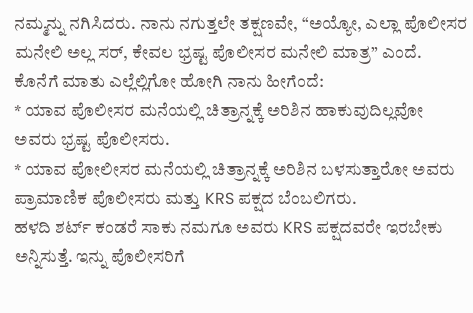ನಮ್ಮನ್ನು ನಗಿಸಿದರು. ನಾನು ನಗುತ್ತಲೇ ತಕ್ಷಣವೇ, “ಅಯ್ಯೋ, ಎಲ್ಲಾ ಪೊಲೀಸರ ಮನೇಲಿ ಅಲ್ಲ ಸರ್, ಕೇವಲ ಭ್ರಷ್ಟ ಪೊಲೀಸರ ಮನೇಲಿ ಮಾತ್ರ” ಎಂದೆ.
ಕೊನೆಗೆ ಮಾತು ಎಲ್ಲೆಲ್ಲಿಗೋ ಹೋಗಿ ನಾನು ಹೀಗೆಂದೆ:
* ಯಾವ ಪೊಲೀಸರ ಮನೆಯಲ್ಲಿ ಚಿತ್ರಾನ್ನಕ್ಕೆ ಅರಿಶಿನ ಹಾಕುವುದಿಲ್ಲವೋ ಅವರು ಭ್ರಷ್ಟ ಪೊಲೀಸರು.
* ಯಾವ ಪೋಲೀಸರ ಮನೆಯಲ್ಲಿ ಚಿತ್ರಾನ್ನಕ್ಕೆ ಅರಿಶಿನ ಬಳಸುತ್ತಾರೋ ಅವರು ಪ್ರಾಮಾಣಿಕ ಪೊಲೀಸರು ಮತ್ತು KRS ಪಕ್ಷದ ಬೆಂಬಲಿಗರು.
ಹಳದಿ ಶರ್ಟ್ ಕಂಡರೆ ಸಾಕು ನಮಗೂ ಅವರು KRS ಪಕ್ಷದವರೇ ಇರಬೇಕು ಅನ್ನಿಸುತ್ತೆ. ಇನ್ನು ಪೊಲೀಸರಿಗೆ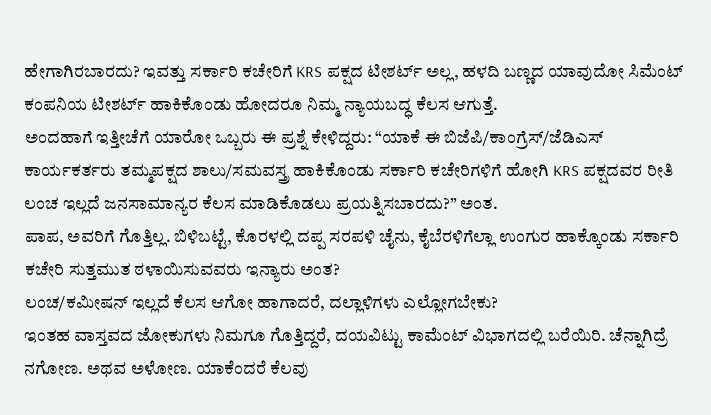ಹೇಗಾಗಿರಬಾರದು? ಇವತ್ತು ಸರ್ಕಾರಿ ಕಚೇರಿಗೆ KRS ಪಕ್ಷದ ಟೀಶರ್ಟ್ ಅಲ್ಲ, ಹಳದಿ ಬಣ್ಣದ ಯಾವುದೋ ಸಿಮೆಂಟ್ ಕಂಪನಿಯ ಟೀಶರ್ಟ್ ಹಾಕಿಕೊಂಡು ಹೋದರೂ ನಿಮ್ಮ ನ್ಯಾಯಬದ್ಧ ಕೆಲಸ ಆಗುತ್ತೆ.
ಅಂದಹಾಗೆ ಇತ್ತೀಚೆಗೆ ಯಾರೋ ಒಬ್ಬರು ಈ ಪ್ರಶ್ನೆ ಕೇಳಿದ್ದರು: “ಯಾಕೆ ಈ ಬಿಜೆಪಿ/ಕಾಂಗ್ರೆಸ್/ಜೆಡಿಎಸ್ ಕಾರ್ಯಕರ್ತರು ತಮ್ಮಪಕ್ಷದ ಶಾಲು/ಸಮವಸ್ತ್ರ ಹಾಕಿಕೊಂಡು ಸರ್ಕಾರಿ ಕಚೇರಿಗಳಿಗೆ ಹೋಗಿ KRS ಪಕ್ಷದವರ ರೀತಿ ಲಂಚ ಇಲ್ಲದೆ ಜನಸಾಮಾನ್ಯರ ಕೆಲಸ ಮಾಡಿಕೊಡಲು ಪ್ರಯತ್ನಿಸಬಾರದು?” ಅಂತ.
ಪಾಪ, ಅವರಿಗೆ ಗೊತ್ತಿಲ್ಲ. ಬಿಳಿಬಟ್ಟೆ, ಕೊರಳಲ್ಲಿ ದಪ್ಪ ಸರಪಳಿ ಚೈನು, ಕೈಬೆರಳಿಗೆಲ್ಲಾ ಉಂಗುರ ಹಾಕ್ಕೊಂಡು ಸರ್ಕಾರಿ ಕಚೇರಿ ಸುತ್ತಮುತ ಠಳಾಯಿಸುವವರು ಇನ್ಯಾರು ಅಂತ?
ಲಂಚ/ಕಮೀಷನ್ ಇಲ್ಲದೆ ಕೆಲಸ ಆಗೋ ಹಾಗಾದರೆ, ದಲ್ಲಾಳಿಗಳು ಎಲ್ಲೋಗಬೇಕು?
ಇಂತಹ ವಾಸ್ತವದ ಜೋಕುಗಳು ನಿಮಗೂ ಗೊತ್ತಿದ್ದರೆ, ದಯವಿಟ್ಟು ಕಾಮೆಂಟ್ ವಿಭಾಗದಲ್ಲಿ ಬರೆಯಿರಿ. ಚೆನ್ನಾಗಿದ್ರೆ ನಗೋಣ. ಅಥವ ಅಳೋಣ. ಯಾಕೆಂದರೆ ಕೆಲವು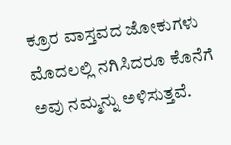ಕ್ರೂರ ವಾಸ್ತವದ ಜೋಕುಗಳು ಮೊದಲಲ್ಲಿ ನಗಿಸಿದರೂ ಕೊನೆಗೆ ಅವು ನಮ್ಮನ್ನು ಅಳಿಸುತ್ತವೆ.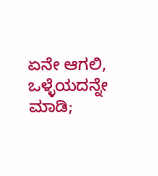ಏನೇ ಆಗಲಿ, ಒಳ್ಳೆಯದನ್ನೇ ಮಾಡಿ;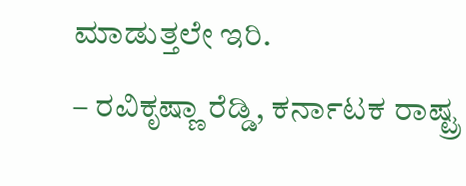ಮಾಡುತ್ತಲೇ ಇರಿ.
– ರವಿಕೃಷ್ಣಾ ರೆಡ್ಡಿ, ಕರ್ನಾಟಕ ರಾಷ್ಟ್ರ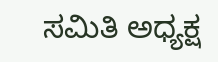ಸಮಿತಿ ಅಧ್ಯಕ್ಷ